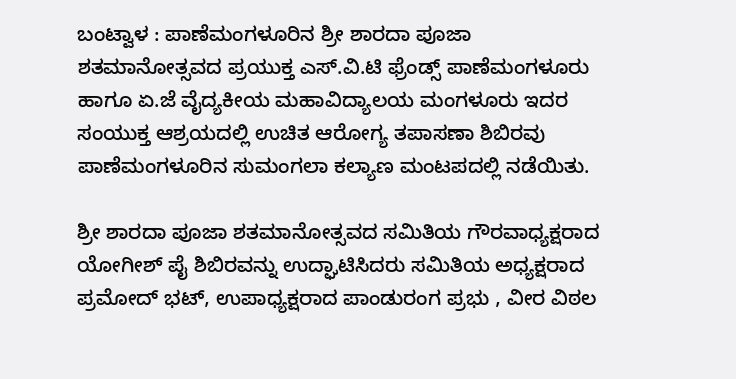ಬಂಟ್ವಾಳ : ಪಾಣೆಮಂಗಳೂರಿನ ಶ್ರೀ ಶಾರದಾ ಪೂಜಾ ಶತಮಾನೋತ್ಸವದ ಪ್ರಯುಕ್ತ ಎಸ್.ವಿ.ಟಿ ಫ್ರೆಂಡ್ಸ್ ಪಾಣೆಮಂಗಳೂರು ಹಾಗೂ ಏ.ಜೆ ವೈದ್ಯಕೀಯ ಮಹಾವಿದ್ಯಾಲಯ ಮಂಗಳೂರು ಇದರ ಸಂಯುಕ್ತ ಆಶ್ರಯದಲ್ಲಿ ಉಚಿತ ಆರೋಗ್ಯ ತಪಾಸಣಾ ಶಿಬಿರವು ಪಾಣೆಮಂಗಳೂರಿನ ಸುಮಂಗಲಾ ಕಲ್ಯಾಣ ಮಂಟಪದಲ್ಲಿ ನಡೆಯಿತು.

ಶ್ರೀ ಶಾರದಾ ಪೂಜಾ ಶತಮಾನೋತ್ಸವದ ಸಮಿತಿಯ ಗೌರವಾಧ್ಯಕ್ಷರಾದ ಯೋಗೀಶ್ ಪೈ ಶಿಬಿರವನ್ನು ಉದ್ಘಾಟಿಸಿದರು ಸಮಿತಿಯ ಅಧ್ಯಕ್ಷರಾದ ಪ್ರಮೋದ್ ಭಟ್, ಉಪಾಧ್ಯಕ್ಷರಾದ ಪಾಂಡುರಂಗ ಪ್ರಭು , ವೀರ ವಿಠಲ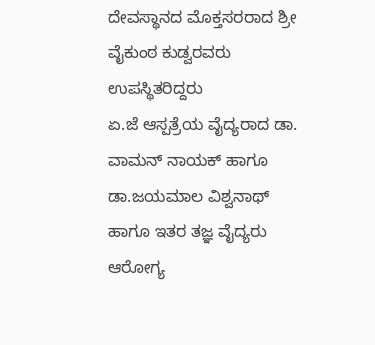ದೇವಸ್ಥಾನದ ಮೊಕ್ತಸರರಾದ ಶ್ರೀ ವೈಕುಂಠ ಕುಡ್ವರವರು ಉಪಸ್ಥಿತರಿದ್ದರು
ಏ.ಜೆ ಆಸ್ಪತ್ರೆಯ ವೈದ್ಯರಾದ ಡಾ. ವಾಮನ್ ನಾಯಕ್ ಹಾಗೂ ಡಾ.ಜಯಮಾಲ ವಿಶ್ವನಾಥ್ ಹಾಗೂ ಇತರ ತಜ್ಞ ವೈದ್ಯರು ಆರೋಗ್ಯ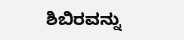ಶಿಬಿರವನ್ನು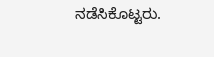ನಡೆಸಿಕೊಟ್ಟರು.